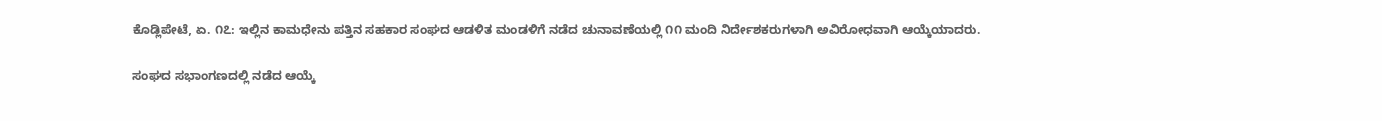ಕೊಡ್ಲಿಪೇಟೆ, ಏ. ೧೭: ಇಲ್ಲಿನ ಕಾಮಧೇನು ಪತ್ತಿನ ಸಹಕಾರ ಸಂಘದ ಆಡಳಿತ ಮಂಡಳಿಗೆ ನಡೆದ ಚುನಾವಣೆಯಲ್ಲಿ ೧೧ ಮಂದಿ ನಿರ್ದೇಶಕರುಗಳಾಗಿ ಅವಿರೋಧವಾಗಿ ಆಯ್ಕೆಯಾದರು.

ಸಂಘದ ಸಭಾಂಗಣದಲ್ಲಿ ನಡೆದ ಆಯ್ಕೆ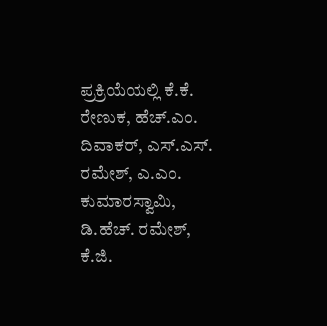ಪ್ರಕ್ರಿಯೆಯಲ್ಲಿ ಕೆ.ಕೆ. ರೇಣುಕ, ಹೆಚ್.ಎಂ. ದಿವಾಕರ್, ಎಸ್.ಎಸ್. ರಮೇಶ್, ಎ.ಎಂ. ಕುಮಾರಸ್ವಾಮಿ, ಡಿ.ಹೆಚ್. ರಮೇಶ್, ಕೆ.ಜಿ.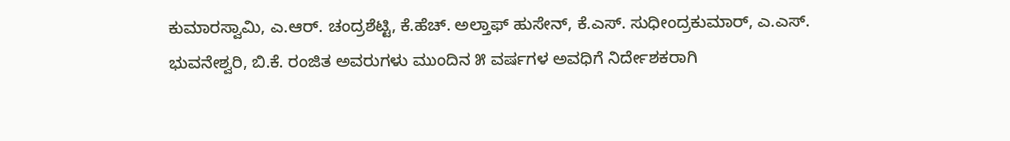ಕುಮಾರಸ್ವಾಮಿ, ಎ.ಆರ್. ಚಂದ್ರಶೆಟ್ಟಿ, ಕೆ.ಹೆಚ್. ಅಲ್ತಾಫ್ ಹುಸೇನ್, ಕೆ.ಎಸ್. ಸುಧೀಂದ್ರಕುಮಾರ್, ಎ.ಎಸ್. ಭುವನೇಶ್ವರಿ, ಬಿ.ಕೆ. ರಂಜಿತ ಅವರುಗಳು ಮುಂದಿನ ೫ ವರ್ಷಗಳ ಅವಧಿಗೆ ನಿರ್ದೇಶಕರಾಗಿ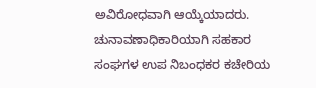ಅವಿರೋಧವಾಗಿ ಆಯ್ಕೆಯಾದರು. ಚುನಾವಣಾಧಿಕಾರಿಯಾಗಿ ಸಹಕಾರ ಸಂಘಗಳ ಉಪ ನಿಬಂಧಕರ ಕಚೇರಿಯ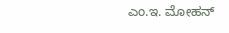ಎಂ.ಇ. ಮೋಹನ್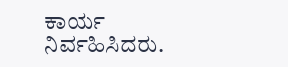ಕಾರ್ಯ ನಿರ್ವಹಿಸಿದರು.